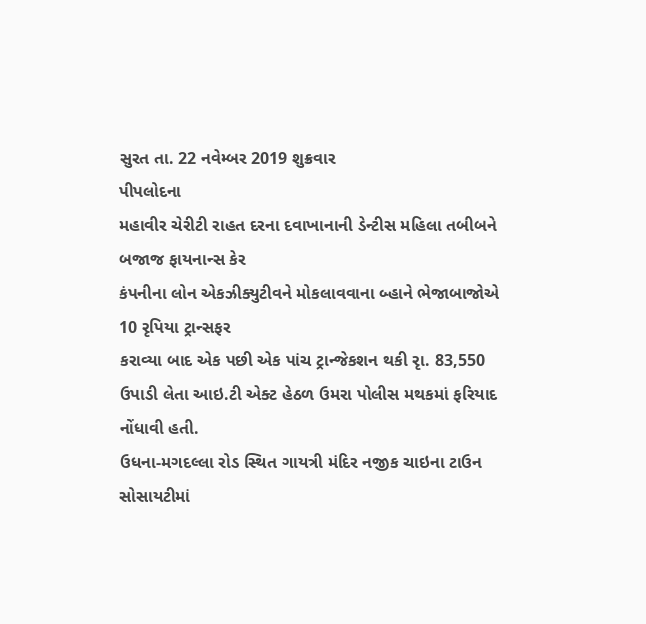સુરત તા. 22 નવેમ્બર 2019 શુક્રવાર
પીપલોદના
મહાવીર ચેરીટી રાહત દરના દવાખાનાની ડેન્ટીસ મહિલા તબીબને બજાજ ફાયનાન્સ કેર
કંપનીના લોન એકઝીક્યુટીવને મોકલાવવાના બ્હાને ભેજાબાજોએ 10 રૃપિયા ટ્રાન્સફર
કરાવ્યા બાદ એક પછી એક પાંચ ટ્રાન્જેકશન થકી રૃા. 83,550
ઉપાડી લેતા આઇ.ટી એક્ટ હેઠળ ઉમરા પોલીસ મથકમાં ફરિયાદ નોંધાવી હતી.
ઉધના-મગદલ્લા રોડ સ્થિત ગાયત્રી મંદિર નજીક ચાઇના ટાઉન સોસાયટીમાં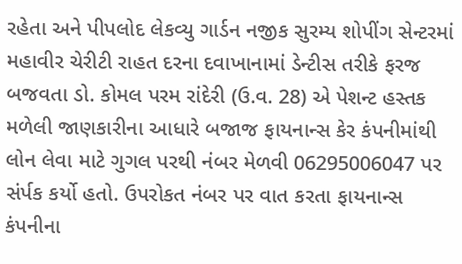રહેતા અને પીપલોદ લેકવ્યુ ગાર્ડન નજીક સુરમ્ય શોપીંગ સેન્ટરમાં મહાવીર ચેરીટી રાહત દરના દવાખાનામાં ડેન્ટીસ તરીકે ફરજ બજવતા ડો. કોમલ પરમ રાંદેરી (ઉ.વ. 28) એ પેશન્ટ હસ્તક મળેલી જાણકારીના આધારે બજાજ ફાયનાન્સ કેર કંપનીમાંથી લોન લેવા માટે ગુગલ પરથી નંબર મેળવી 06295006047 પર સંર્પક કર્યો હતો. ઉપરોકત નંબર પર વાત કરતા ફાયનાન્સ કંપનીના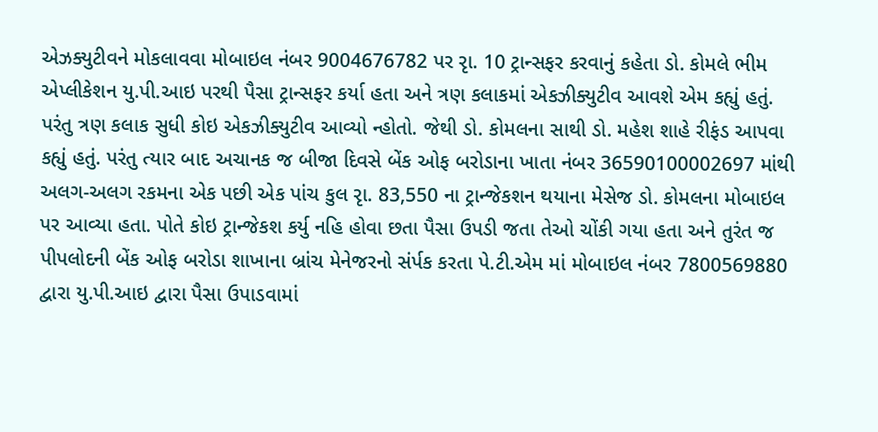એઝક્યુટીવને મોકલાવવા મોબાઇલ નંબર 9004676782 પર રૃા. 10 ટ્રાન્સફર કરવાનું કહેતા ડો. કોમલે ભીમ એપ્લીકેશન યુ.પી.આઇ પરથી પૈસા ટ્રાન્સફર કર્યા હતા અને ત્રણ કલાકમાં એકઝીક્યુટીવ આવશે એમ કહ્યું હતું. પરંતુ ત્રણ કલાક સુધી કોઇ એકઝીક્યુટીવ આવ્યો ન્હોતો. જેથી ડો. કોમલના સાથી ડો. મહેશ શાહે રીફંડ આપવા કહ્યું હતું. પરંતુ ત્યાર બાદ અચાનક જ બીજા દિવસે બેંક ઓફ બરોડાના ખાતા નંબર 36590100002697 માંથી અલગ-અલગ રકમના એક પછી એક પાંચ કુલ રૃા. 83,550 ના ટ્રાન્જેકશન થયાના મેસેજ ડો. કોમલના મોબાઇલ પર આવ્યા હતા. પોતે કોઇ ટ્રાન્જેકશ કર્યુ નહિ હોવા છતા પૈસા ઉપડી જતા તેઓ ચોંકી ગયા હતા અને તુરંત જ પીપલોદની બેંક ઓફ બરોડા શાખાના બ્રાંચ મેનેજરનો સંર્પક કરતા પે.ટી.એમ માં મોબાઇલ નંબર 7800569880 દ્વારા યુ.પી.આઇ દ્વારા પૈસા ઉપાડવામાં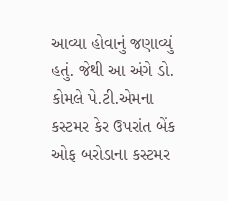આવ્યા હોવાનું જણાવ્યું હતું. જેથી આ અંગે ડો. કોમલે પે.ટી.એમના કસ્ટમર કેર ઉપરાંત બેંક ઓફ બરોડાના કસ્ટમર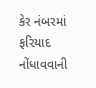કેર નંબરમાં ફરિયાદ નોંધાવવાની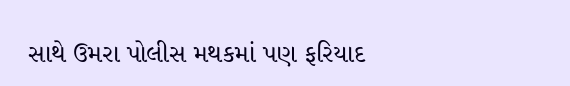સાથે ઉમરા પોલીસ મથકમાં પણ ફરિયાદ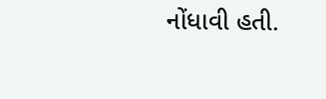નોંધાવી હતી.